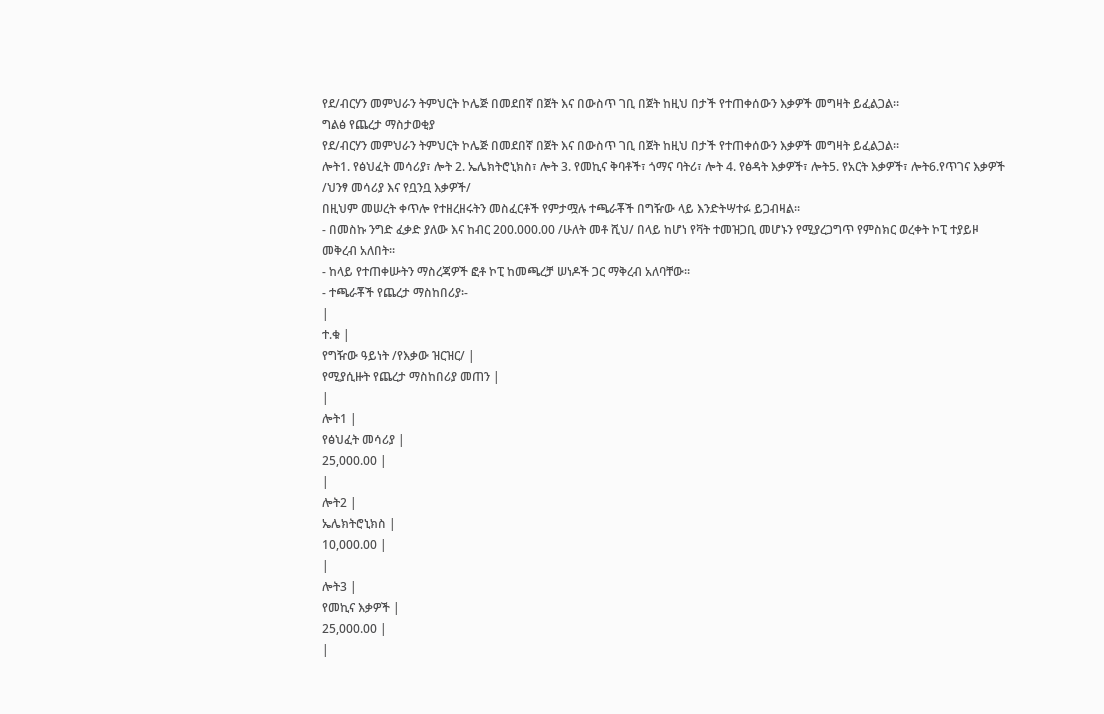የደ/ብርሃን መምህራን ትምህርት ኮሌጅ በመደበኛ በጀት እና በውስጥ ገቢ በጀት ከዚህ በታች የተጠቀሰውን እቃዎች መግዛት ይፈልጋል።
ግልፅ የጨረታ ማስታወቂያ
የደ/ብርሃን መምህራን ትምህርት ኮሌጅ በመደበኛ በጀት እና በውስጥ ገቢ በጀት ከዚህ በታች የተጠቀሰውን እቃዎች መግዛት ይፈልጋል።
ሎት1. የፅህፈት መሳሪያ፣ ሎት 2. ኤሌክትሮኒክስ፣ ሎት 3. የመኪና ቅባቶች፣ ጎማና ባትሪ፣ ሎት 4. የፅዳት እቃዎች፣ ሎት5. የአርት እቃዎች፣ ሎት6.የጥገና እቃዎች /ህንፃ መሳሪያ እና የቧንቧ እቃዎች/
በዚህም መሠረት ቀጥሎ የተዘረዘሩትን መስፈርቶች የምታሟሉ ተጫራቾች በግዥው ላይ እንድትሣተፉ ይጋብዛል፡፡
- በመስኩ ንግድ ፈቃድ ያለው እና ከብር 200.000.00 /ሁለት መቶ ሺህ/ በላይ ከሆነ የቫት ተመዝጋቢ መሆኑን የሚያረጋግጥ የምስክር ወረቀት ኮፒ ተያይዞ መቅረብ አለበት፡፡
- ከላይ የተጠቀሡትን ማስረጃዎች ፎቶ ኮፒ ከመጫረቻ ሠነዶች ጋር ማቅረብ አለባቸው፡፡
- ተጫራቾች የጨረታ ማስከበሪያ፡-
|
ተ.ቁ |
የግዥው ዓይነት /የእቃው ዝርዝር/ |
የሚያሲዙት የጨረታ ማስከበሪያ መጠን |
|
ሎት1 |
የፅህፈት መሳሪያ |
25,000.00 |
|
ሎት2 |
ኤሌክትሮኒክስ |
10,000.00 |
|
ሎት3 |
የመኪና እቃዎች |
25,000.00 |
|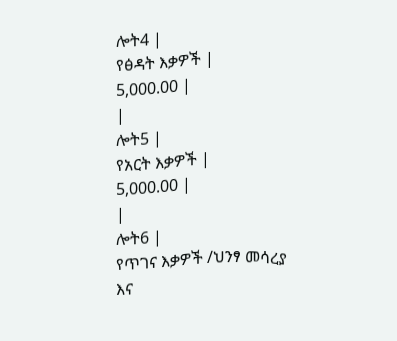ሎት4 |
የፅዳት እቃዎች |
5,000.00 |
|
ሎት5 |
የአርት እቃዎች |
5,000.00 |
|
ሎት6 |
የጥገና እቃዎች /ህንፃ መሳረያ እና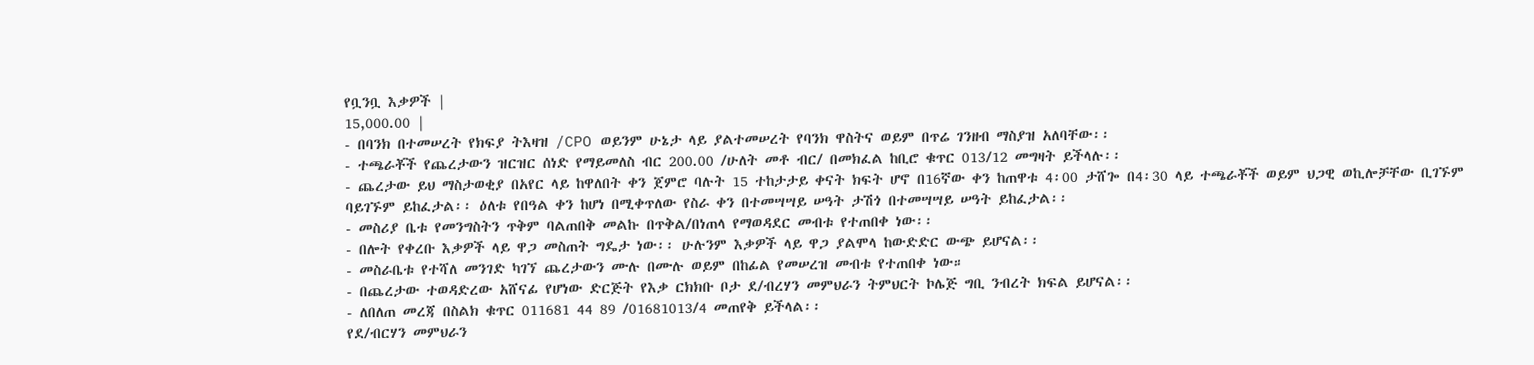የቧንቧ እቃዎች |
15,000.00 |
- በባንክ በተመሠረት የክፍያ ትእዛዝ /CPO ወይንም ሁኔታ ላይ ያልተመሠረት የባንክ ዋስትና ወይም በጥሬ ገንዘብ ማስያዝ አለባቸው፡፡
- ተጫራቾች የጨረታውን ዝርዝር ሰነድ የማይመለስ ብር 200.00 /ሁለት መቶ ብር/ በመክፈል ከቢሮ ቁጥር 013/12 መግዛት ይችላሉ፡፡
- ጨረታው ይህ ማስታወቂያ በአየር ላይ ከዋለበት ቀን ጀምሮ ባሉት 15 ተከታታይ ቀናት ክፍት ሆኖ በ16ኛው ቀን ከጠዋቱ 4፡00 ታሸጐ በ4፡30 ላይ ተጫራቾች ወይም ህጋዊ ወኪሎቻቸው ቢገኙም ባይገኙም ይከፈታል፡፡ ዕለቱ የበዓል ቀን ከሆነ በሚቀጥለው የስራ ቀን በተመሣሣይ ሠዓት ታሽጎ በተመሣሣይ ሠዓት ይከፈታል፡፡
- መስሪያ ቤቱ የመንግስትን ጥቅም ባልጠበቅ መልኩ በጥቅል/በነጠላ የማወዳደር መብቱ የተጠበቀ ነው፡፡
- በሎት የቀረቡ እቃዎች ላይ ዋጋ መስጠት ግዴታ ነው፡፡ ሁሉንም እቃዎች ላይ ዋጋ ያልሞላ ከውድድር ውጭ ይሆናል፡፡
- መስራቤቱ የተሻለ መንገድ ካገኘ ጨረታውን ሙሉ በሙሉ ወይም በከፊል የመሠረዝ መብቱ የተጠበቀ ነው።
- በጨረታው ተወዳድረው አሸናፊ የሆነው ድርጅት የእቃ ርክክቡ ቦታ ደ/ብረሃን መምህራን ትምህርት ኮሌጅ ግቢ ንብረት ክፍል ይሆናል፡፡
- ለበለጠ መረጃ በስልክ ቁጥር 011681 44 89 /01681013/4 መጠየቅ ይችላል፡፡
የደ/ብርሃን መምህራን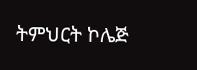ትምህርት ኮሌጅ